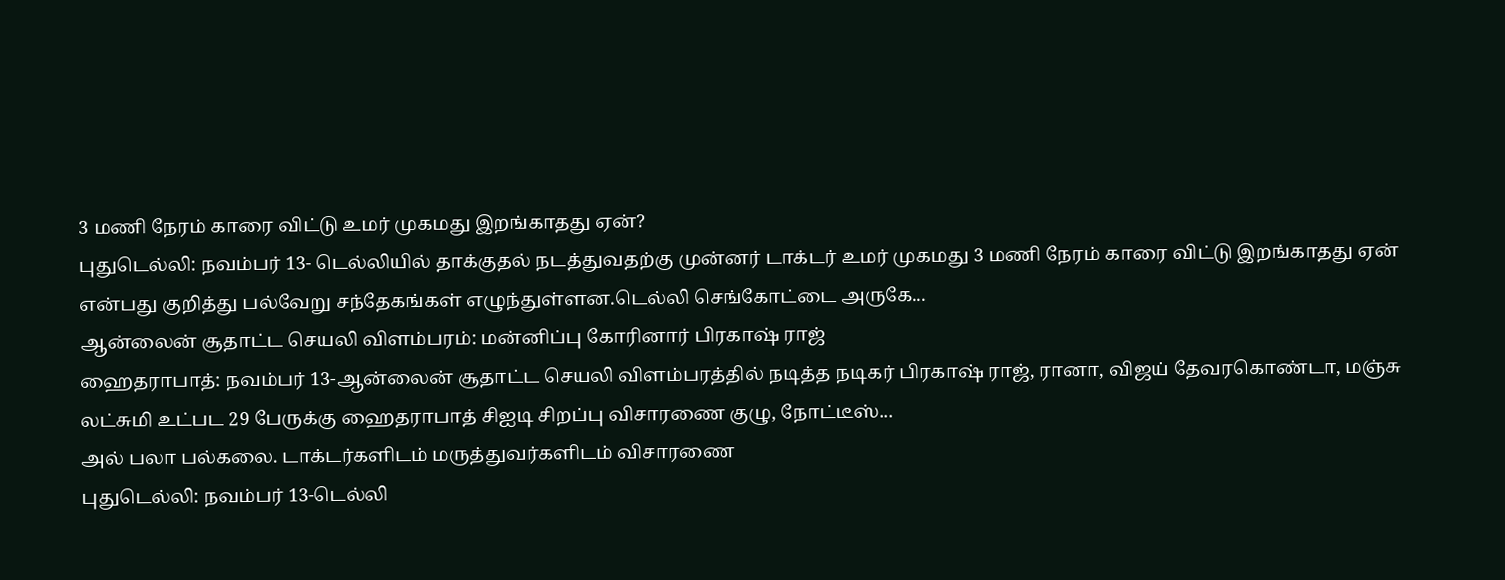3 மணி நேரம் காரை விட்டு உமர் முகமது இறங்காதது ஏன்?
புதுடெல்லி: நவம்பர் 13- டெல்லியில் தாக்குதல் நடத்துவதற்கு முன்னர் டாக்டர் உமர் முகமது 3 மணி நேரம் காரை விட்டு இறங்காதது ஏன் என்பது குறித்து பல்வேறு சந்தேகங்கள் எழுந்துள்ளன.டெல்லி செங்கோட்டை அருகே...
ஆன்லைன் சூதாட்ட செயலி விளம்பரம்: மன்னிப்பு கோரினார் பிரகாஷ் ராஜ்
ஹைதராபாத்: நவம்பர் 13-ஆன்லைன் சூதாட்ட செயலி விளம்பரத்தில் நடித்த நடிகர் பிரகாஷ் ராஜ், ரானா, விஜய் தேவரகொண்டா, மஞ்சு லட்சுமி உட்பட 29 பேருக்கு ஹைதராபாத் சிஐடி சிறப்பு விசாரணை குழு, நோட்டீஸ்...
அல் பலா பல்கலை. டாக்டர்களிடம் மருத்துவர்களிடம் விசாரணை
புதுடெல்லி: நவம்பர் 13-டெல்லி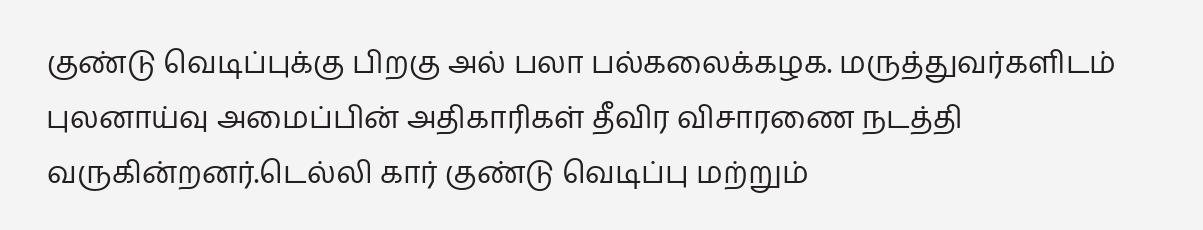குண்டு வெடிப்புக்கு பிறகு அல் பலா பல்கலைக்கழக. மருத்துவர்களிடம் புலனாய்வு அமைப்பின் அதிகாரிகள் தீவிர விசாரணை நடத்தி வருகின்றனர்.டெல்லி கார் குண்டு வெடிப்பு மற்றும்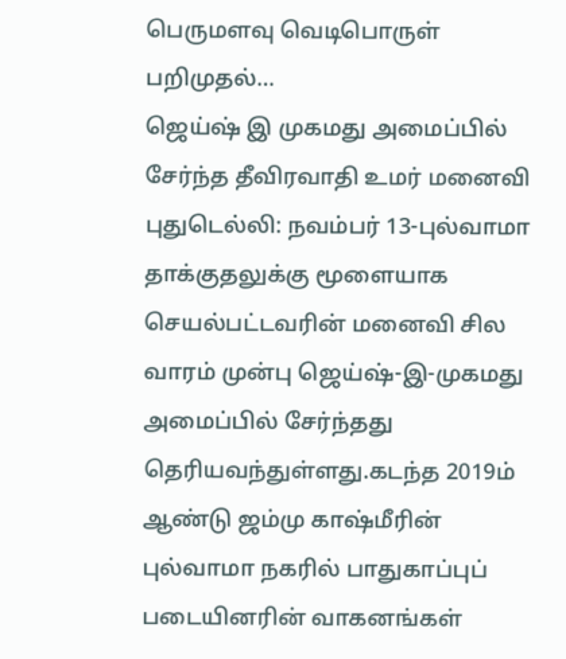பெருமளவு வெடிபொருள் பறிமுதல்...
ஜெய்ஷ் இ முகமது அமைப்பில் சேர்ந்த தீவிரவாதி உமர் மனைவி
புதுடெல்லி: நவம்பர் 13-புல்வாமா தாக்குதலுக்கு மூளையாக செயல்பட்டவரின் மனைவி சில வாரம் முன்பு ஜெய்ஷ்-இ-முகமது அமைப்பில் சேர்ந்தது தெரியவந்துள்ளது.கடந்த 2019ம் ஆண்டு ஜம்மு காஷ்மீரின் புல்வாமா நகரில் பாதுகாப்புப் படையினரின் வாகனங்கள்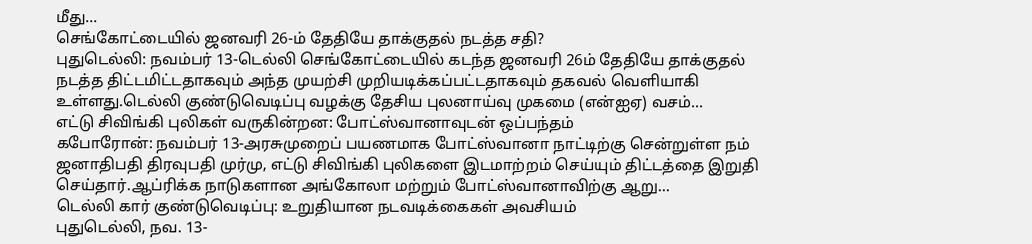மீது...
செங்கோட்டையில் ஜனவரி 26-ம் தேதியே தாக்குதல் நடத்த சதி?
புதுடெல்லி: நவம்பர் 13-டெல்லி செங்கோட்டையில் கடந்த ஜனவரி 26ம் தேதியே தாக்குதல் நடத்த திட்டமிட்டதாகவும் அந்த முயற்சி முறியடிக்கப்பட்டதாகவும் தகவல் வெளியாகி உள்ளது.டெல்லி குண்டுவெடிப்பு வழக்கு தேசிய புலனாய்வு முகமை (என்ஐஏ) வசம்...
எட்டு சிவிங்கி புலிகள் வருகின்றன: போட்ஸ்வானாவுடன் ஒப்பந்தம்
கபோரோன்: நவம்பர் 13-அரசுமுறைப் பயணமாக போட்ஸ்வானா நாட்டிற்கு சென்றுள்ள நம் ஜனாதிபதி திரவுபதி முர்மு, எட்டு சிவிங்கி புலிகளை இடமாற்றம் செய்யும் திட்டத்தை இறுதி செய்தார்.ஆப்ரிக்க நாடுகளான அங்கோலா மற்றும் போட்ஸ்வானாவிற்கு ஆறு...
டெல்லி கார் குண்டுவெடிப்பு: உறுதியான நடவடிக்கைகள் அவசியம்
புதுடெல்லி, நவ. 13-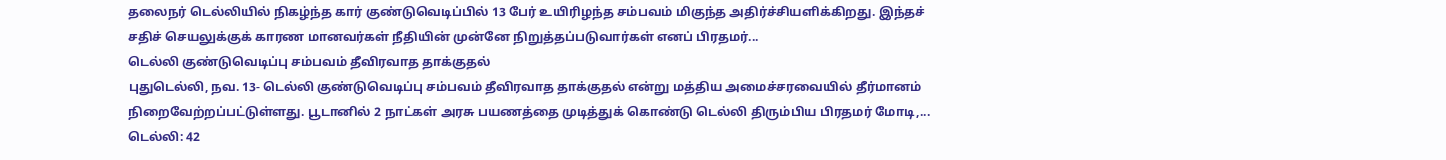தலைநர் டெல்லியில் நிகழ்ந்த கார் குண்டுவெடிப்பில் 13 பேர் உயிரிழந்த சம்பவம் மிகுந்த அதிர்ச்சியளிக்கிறது. இந்தச் சதிச் செயலுக்குக் காரண மானவர்கள் நீதியின் முன்னே நிறுத்தப்படுவார்கள் எனப் பிரதமர்...
டெல்லி குண்டுவெடிப்பு சம்பவம் தீவிரவாத தாக்குதல்
புதுடெல்லி, நவ. 13- டெல்லி குண்டுவெடிப்பு சம்பவம் தீவிரவாத தாக்குதல் என்று மத்திய அமைச்சரவையில் தீர்மானம் நிறைவேற்றப்பட்டுள்ளது. பூடானில் 2 நாட்கள் அரசு பயணத்தை முடித்துக் கொண்டு டெல்லி திரும்பிய பிரதமர் மோடி,...
டெல்லி: 42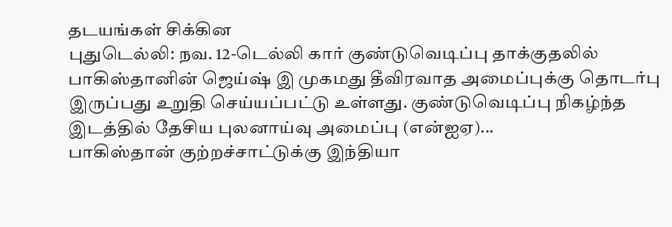தடயங்கள் சிக்கின
புதுடெல்லி: நவ. 12-டெல்லி கார் குண்டுவெடிப்பு தாக்குதலில் பாகிஸ்தானின் ஜெய்ஷ் இ முகமது தீவிரவாத அமைப்புக்கு தொடர்பு இருப்பது உறுதி செய்யப்பட்டு உள்ளது. குண்டுவெடிப்பு நிகழ்ந்த இடத்தில் தேசிய புலனாய்வு அமைப்பு (என்ஐஏ)...
பாகிஸ்தான் குற்றச்சாட்டுக்கு இந்தியா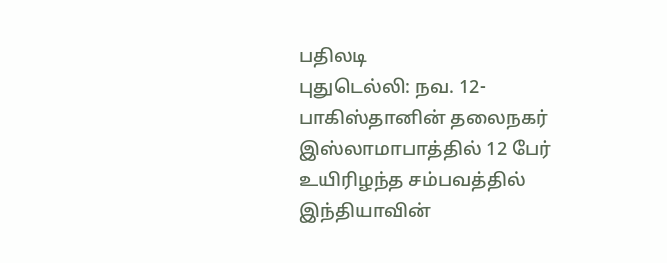பதிலடி
புதுடெல்லி: நவ. 12-பாகிஸ்தானின் தலைநகர் இஸ்லாமாபாத்தில் 12 பேர் உயிரிழந்த சம்பவத்தில் இந்தியாவின்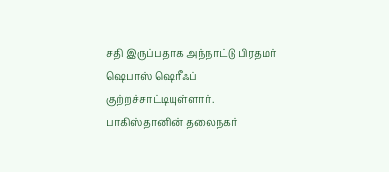சதி இருப்பதாக அந்நாட்டு பிரதமர் ஷெபாஸ் ஷெரீஃப் குற்றச்சாட்டியுள்ளார். பாகிஸ்தானின் தலைநகர்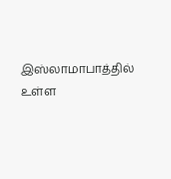இஸ்லாமாபாத்தில் உள்ள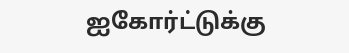ஐகோர்ட்டுக்கு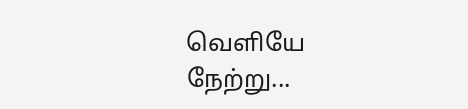வெளியே நேற்று...